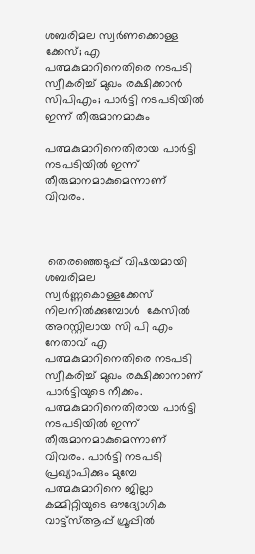ശബരിമല സ്വര്‍ണക്കൊള്ള ക്കേസ്; എ പത്മകുമാറിനെതിരെ നടപടി സ്വീകരിച്ച് മുഖം രക്ഷിക്കാൻ സിപിഎം; പാര്‍ട്ടി നടപടിയിൽ ഇന്ന് തീരുമാനമാകും

പത്മകുമാറിനെതിരായ പാര്‍ട്ടി നടപടിയിൽ ഇന്ന് തീരുമാനമാകുമെന്നാണ് വിവരം.



 തെരഞ്ഞെടുപ്പ് വിഷയമായി ശബരിമല സ്വർണ്ണകൊള്ളക്കേസ്‌ നിലനിൽക്കുമ്പോൾ  കേസില്‍ അറസ്റ്റിലായ സി പി എം  നേതാവ് എ പത്മകുമാറിനെതിരെ നടപടി സ്വീകരിച്ച് മുഖം രക്ഷിക്കാനാണ് പാർട്ടിയുടെ നീക്കം. പത്മകുമാറിനെതിരായ പാര്‍ട്ടി നടപടിയിൽ ഇന്ന് തീരുമാനമാകുമെന്നാണ് വിവരം. പാര്‍ട്ടി നടപടി പ്രഖ്യാപിക്കും മുമ്പേ പത്മകുമാറിനെ ജില്ലാ കമ്മിറ്റിയുടെ ഔദ്യോഗിക വാട്ട്‌സ്ആപ്പ് ഗ്രൂപ്പില്‍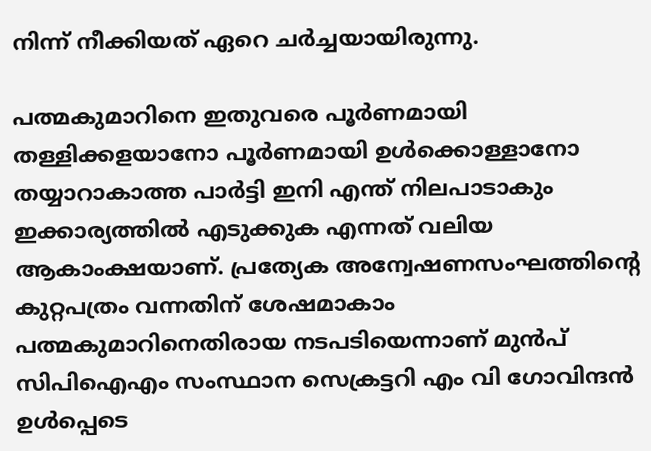നിന്ന് നീക്കിയത് ഏറെ ചര്‍ച്ചയായിരുന്നു.

പത്മകുമാറിനെ ഇതുവരെ പൂര്‍ണമായി തള്ളിക്കളയാനോ പൂര്‍ണമായി ഉള്‍ക്കൊള്ളാനോ തയ്യാറാകാത്ത പാര്‍ട്ടി ഇനി എന്ത് നിലപാടാകും ഇക്കാര്യത്തില്‍ എടുക്കുക എന്നത് വലിയ ആകാംക്ഷയാണ്. പ്രത്യേക അന്വേഷണസംഘത്തിന്റെ കുറ്റപത്രം വന്നതിന് ശേഷമാകാം പത്മകുമാറിനെതിരായ നടപടിയെന്നാണ് മുന്‍പ് സിപിഐഎം സംസ്ഥാന സെക്രട്ടറി എം വി ഗോവിന്ദന്‍ ഉള്‍പ്പെടെ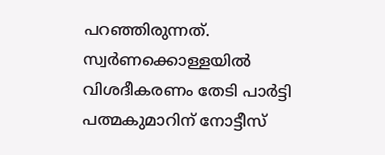പറഞ്ഞിരുന്നത്. സ്വര്‍ണക്കൊള്ളയില്‍ വിശദീകരണം തേടി പാര്‍ട്ടി പത്മകുമാറിന് നോട്ടീസ്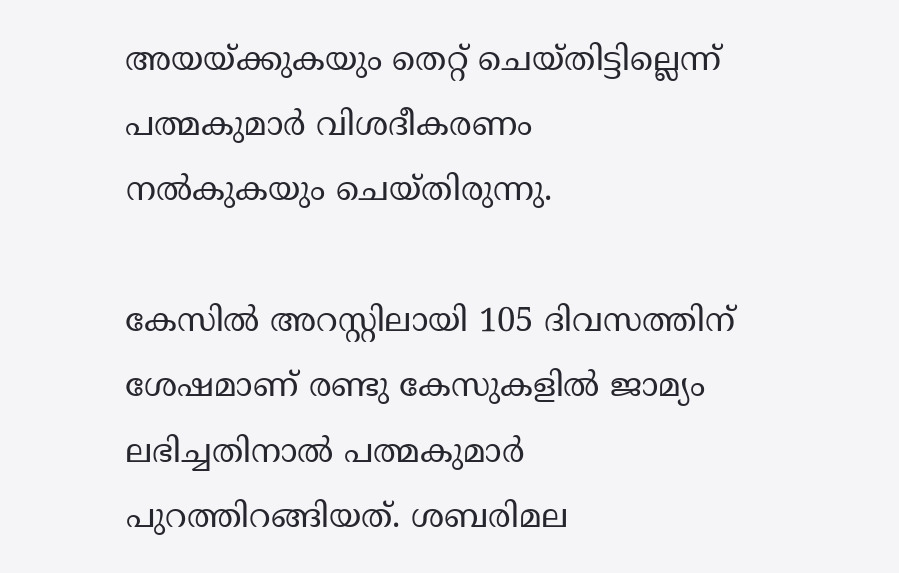അയയ്ക്കുകയും തെറ്റ് ചെയ്തിട്ടില്ലെന്ന് പത്മകുമാര്‍ വിശദീകരണം നല്‍കുകയും ചെയ്തിരുന്നു.

കേസില്‍ അറസ്റ്റിലായി 105 ദിവസത്തിന് ശേഷമാണ് രണ്ടു കേസുകളില്‍ ജാമ്യം ലഭിച്ചതിനാല്‍ പത്മകുമാര്‍ പുറത്തിറങ്ങിയത്. ശബരിമല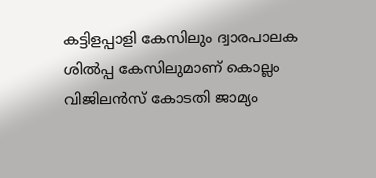കട്ടിളപ്പാളി കേസിലും ദ്വാരപാലക ശില്‍പ്പ കേസിലുമാണ് കൊല്ലം വിജിലന്‍സ് കോടതി ജാമ്യം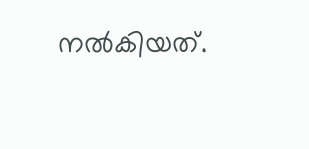നല്‍കിയത്.